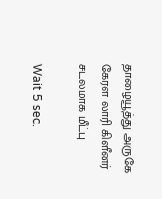தாழையூத்து அருகே கேரள லாரி கிளீனர் சடலமாக மீட்பு

Wait 5 sec.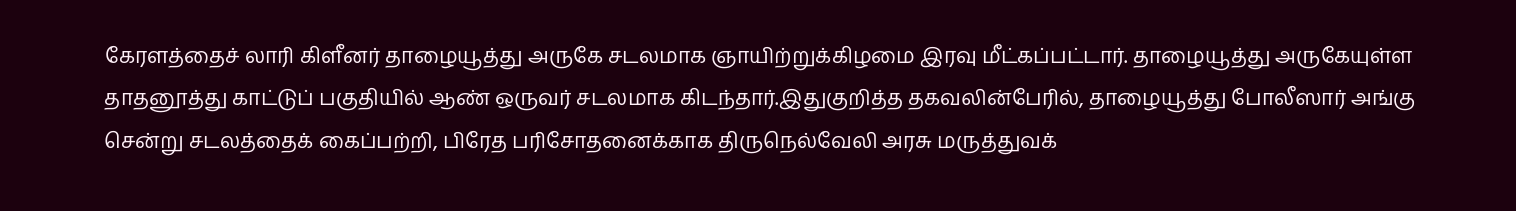கேரளத்தைச் லாரி கிளீனர் தாழையூத்து அருகே சடலமாக ஞாயிற்றுக்கிழமை இரவு மீட்கப்பட்டார். தாழையூத்து அருகேயுள்ள தாதனூத்து காட்டுப் பகுதியில் ஆண் ஒருவர் சடலமாக கிடந்தார்.இதுகுறித்த தகவலின்பேரில், தாழையூத்து போலீஸார் அங்கு சென்று சடலத்தைக் கைப்பற்றி, பிரேத பரிசோதனைக்காக திருநெல்வேலி அரசு மருத்துவக்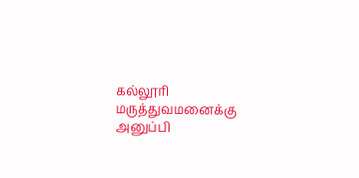கல்லூரி மருத்துவமனைக்கு அனுப்பி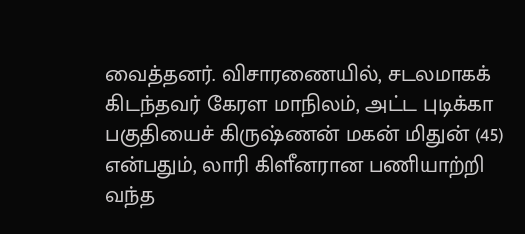வைத்தனர். விசாரணையில், சடலமாகக் கிடந்தவர் கேரள மாநிலம், அட்ட புடிக்கா பகுதியைச் கிருஷ்ணன் மகன் மிதுன் (45) என்பதும், லாரி கிளீனரான பணியாற்றி வந்த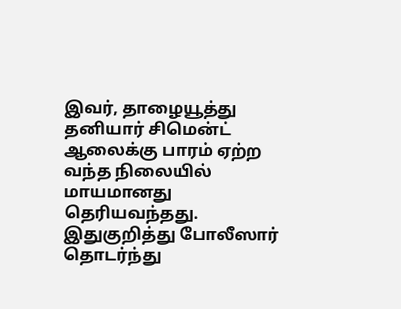இவர், தாழையூத்து தனியார் சிமென்ட் ஆலைக்கு பாரம் ஏற்ற வந்த நிலையில் மாயமானது தெரியவந்தது. இதுகுறித்து போலீஸார் தொடர்ந்து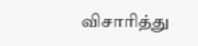விசாரித்து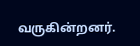வருகின்றனர்.